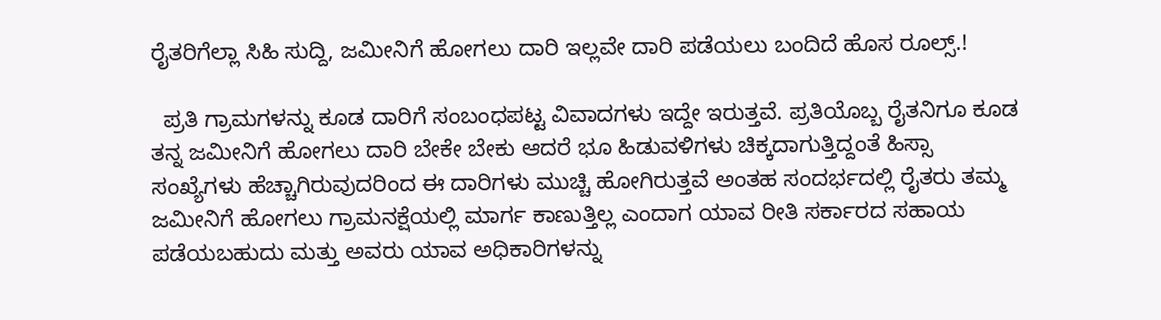ರೈತರಿಗೆಲ್ಲಾ ಸಿಹಿ ಸುದ್ದಿ, ಜಮೀನಿಗೆ ಹೋಗಲು ದಾರಿ ಇಲ್ಲವೇ ದಾರಿ ಪಡೆಯಲು ಬಂದಿದೆ ಹೊಸ ರೂಲ್ಸ್.!

  ಪ್ರತಿ ಗ್ರಾಮಗಳನ್ನು ಕೂಡ ದಾರಿಗೆ ಸಂಬಂಧಪಟ್ಟ ವಿವಾದಗಳು ಇದ್ದೇ ಇರುತ್ತವೆ. ಪ್ರತಿಯೊಬ್ಬ ರೈತನಿಗೂ ಕೂಡ ತನ್ನ ಜಮೀನಿಗೆ ಹೋಗಲು ದಾರಿ ಬೇಕೇ ಬೇಕು ಆದರೆ ಭೂ ಹಿಡುವಳಿಗಳು ಚಿಕ್ಕದಾಗುತ್ತಿದ್ದಂತೆ ಹಿಸ್ಸಾ ಸಂಖ್ಯೆಗಳು ಹೆಚ್ಚಾಗಿರುವುದರಿಂದ ಈ ದಾರಿಗಳು ಮುಚ್ಚಿ ಹೋಗಿರುತ್ತವೆ ಅಂತಹ ಸಂದರ್ಭದಲ್ಲಿ ರೈತರು ತಮ್ಮ ಜಮೀನಿಗೆ ಹೋಗಲು ಗ್ರಾಮನಕ್ಷೆಯಲ್ಲಿ ಮಾರ್ಗ ಕಾಣುತ್ತಿಲ್ಲ ಎಂದಾಗ ಯಾವ ರೀತಿ ಸರ್ಕಾರದ ಸಹಾಯ ಪಡೆಯಬಹುದು ಮತ್ತು ಅವರು ಯಾವ ಅಧಿಕಾರಿಗಳನ್ನು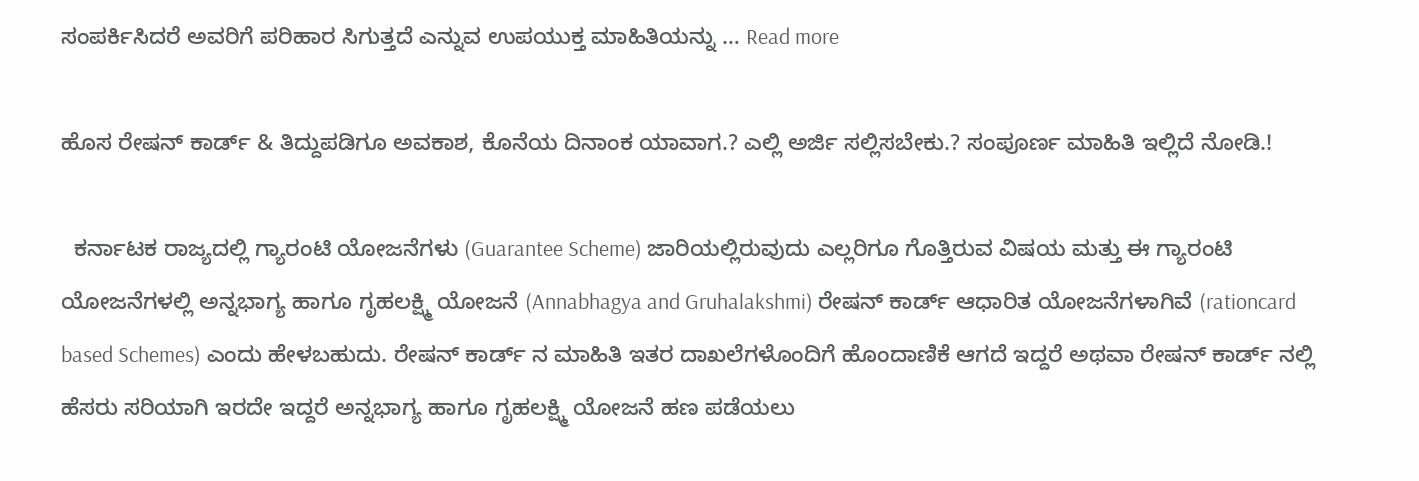ಸಂಪರ್ಕಿಸಿದರೆ ಅವರಿಗೆ ಪರಿಹಾರ ಸಿಗುತ್ತದೆ ಎನ್ನುವ ಉಪಯುಕ್ತ ಮಾಹಿತಿಯನ್ನು … Read more

ಹೊಸ ರೇಷನ್ ಕಾರ್ಡ್ & ತಿದ್ದುಪಡಿಗೂ ಅವಕಾಶ, ಕೊನೆಯ ದಿನಾಂಕ ಯಾವಾಗ.? ಎಲ್ಲಿ ಅರ್ಜಿ ಸಲ್ಲಿಸಬೇಕು.? ಸಂಪೂರ್ಣ ಮಾಹಿತಿ ಇಲ್ಲಿದೆ ನೋಡಿ.!

  ಕರ್ನಾಟಕ ರಾಜ್ಯದಲ್ಲಿ ಗ್ಯಾರಂಟಿ ಯೋಜನೆಗಳು (Guarantee Scheme) ಜಾರಿಯಲ್ಲಿರುವುದು ಎಲ್ಲರಿಗೂ ಗೊತ್ತಿರುವ ವಿಷಯ ಮತ್ತು ಈ ಗ್ಯಾರಂಟಿ ಯೋಜನೆಗಳಲ್ಲಿ ಅನ್ನಭಾಗ್ಯ ಹಾಗೂ ಗೃಹಲಕ್ಷ್ಮಿ ಯೋಜನೆ (Annabhagya and Gruhalakshmi) ರೇಷನ್ ಕಾರ್ಡ್ ಆಧಾರಿತ ಯೋಜನೆಗಳಾಗಿವೆ (rationcard based Schemes) ಎಂದು ಹೇಳಬಹುದು. ರೇಷನ್ ಕಾರ್ಡ್ ನ ಮಾಹಿತಿ ಇತರ ದಾಖಲೆಗಳೊಂದಿಗೆ ಹೊಂದಾಣಿಕೆ ಆಗದೆ ಇದ್ದರೆ ಅಥವಾ ರೇಷನ್ ಕಾರ್ಡ್ ನಲ್ಲಿ ಹೆಸರು ಸರಿಯಾಗಿ ಇರದೇ ಇದ್ದರೆ ಅನ್ನಭಾಗ್ಯ ಹಾಗೂ ಗೃಹಲಕ್ಷ್ಮಿ ಯೋಜನೆ ಹಣ ಪಡೆಯಲು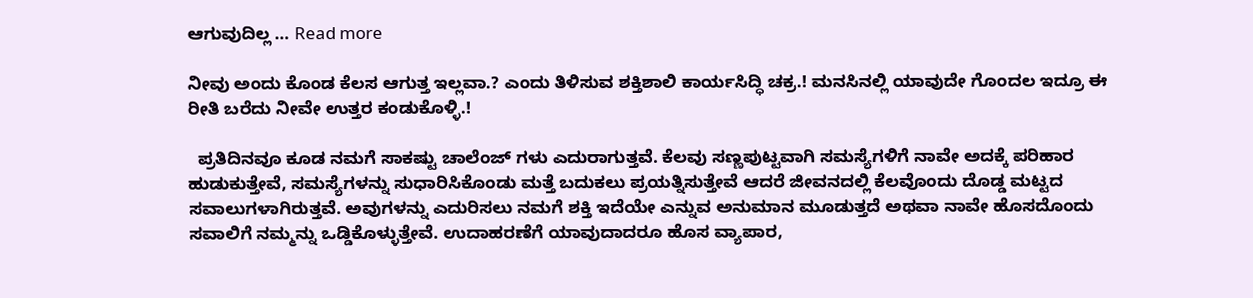ಆಗುವುದಿಲ್ಲ … Read more

ನೀವು ಅಂದು ಕೊಂಡ ಕೆಲಸ ಆಗುತ್ತ ಇಲ್ಲವಾ.? ಎಂದು ತಿಳಿಸುವ ಶಕ್ತಿಶಾಲಿ ಕಾರ್ಯಸಿದ್ಧಿ ಚಕ್ರ.! ಮನಸಿನಲ್ಲಿ ಯಾವುದೇ ಗೊಂದಲ ಇದ್ರೂ ಈ ರೀತಿ ಬರೆದು ನೀವೇ ಉತ್ತರ ಕಂಡುಕೊಳ್ಳಿ.!

  ಪ್ರತಿದಿನವೂ ಕೂಡ ನಮಗೆ ಸಾಕಷ್ಟು ಚಾಲೆಂಜ್ ಗಳು ಎದುರಾಗುತ್ತವೆ. ಕೆಲವು ಸಣ್ಣಪುಟ್ಟವಾಗಿ ಸಮಸ್ಯೆಗಳಿಗೆ ನಾವೇ ಅದಕ್ಕೆ ಪರಿಹಾರ ಹುಡುಕುತ್ತೇವೆ, ಸಮಸ್ಯೆಗಳನ್ನು ಸುಧಾರಿಸಿಕೊಂಡು ಮತ್ತೆ ಬದುಕಲು ಪ್ರಯತ್ನಿಸುತ್ತೇವೆ ಆದರೆ ಜೀವನದಲ್ಲಿ ಕೆಲವೊಂದು ದೊಡ್ಡ ಮಟ್ಟದ ಸವಾಲುಗಳಾಗಿರುತ್ತವೆ. ಅವುಗಳನ್ನು ಎದುರಿಸಲು ನಮಗೆ ಶಕ್ತಿ ಇದೆಯೇ ಎನ್ನುವ ಅನುಮಾನ ಮೂಡುತ್ತದೆ ಅಥವಾ ನಾವೇ ಹೊಸದೊಂದು ಸವಾಲಿಗೆ ನಮ್ಮನ್ನು ಒಡ್ಡಿಕೊಳ್ಳುತ್ತೇವೆ. ಉದಾಹರಣೆಗೆ ಯಾವುದಾದರೂ ಹೊಸ ವ್ಯಾಪಾರ,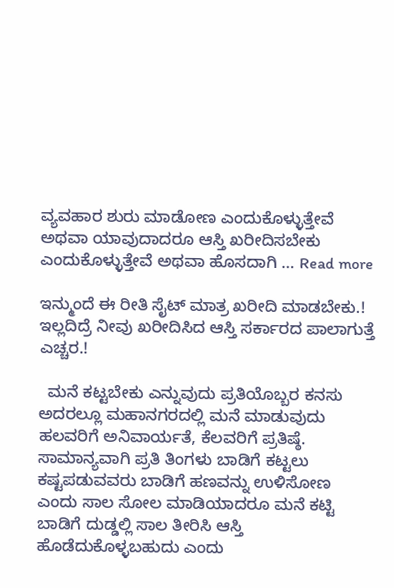ವ್ಯವಹಾರ ಶುರು ಮಾಡೋಣ ಎಂದುಕೊಳ್ಳುತ್ತೇವೆ ಅಥವಾ ಯಾವುದಾದರೂ ಆಸ್ತಿ ಖರೀದಿಸಬೇಕು ಎಂದುಕೊಳ್ಳುತ್ತೇವೆ ಅಥವಾ ಹೊಸದಾಗಿ … Read more

ಇನ್ಮುಂದೆ ಈ ರೀತಿ ಸೈಟ್ ಮಾತ್ರ ಖರೀದಿ ಮಾಡಬೇಕು.! ಇಲ್ಲದಿದ್ರೆ ನೀವು ಖರೀದಿಸಿದ ಆಸ್ತಿ ಸರ್ಕಾರದ ಪಾಲಾಗುತ್ತೆ ಎಚ್ಚರ.!

  ಮನೆ ಕಟ್ಟಬೇಕು ಎನ್ನುವುದು ಪ್ರತಿಯೊಬ್ಬರ ಕನಸು ಅದರಲ್ಲೂ ಮಹಾನಗರದಲ್ಲಿ ಮನೆ ಮಾಡುವುದು ಹಲವರಿಗೆ ಅನಿವಾರ್ಯತೆ, ಕೆಲವರಿಗೆ ಪ್ರತಿಷ್ಠೆ. ಸಾಮಾನ್ಯವಾಗಿ ಪ್ರತಿ ತಿಂಗಳು ಬಾಡಿಗೆ ಕಟ್ಟಲು ಕಷ್ಟಪಡುವವರು ಬಾಡಿಗೆ ಹಣವನ್ನು ಉಳಿಸೋಣ ಎಂದು ಸಾಲ ಸೋಲ ಮಾಡಿಯಾದರೂ ಮನೆ ಕಟ್ಟಿ ಬಾಡಿಗೆ ದುಡ್ಡಲ್ಲಿ ಸಾಲ ತೀರಿಸಿ ಆಸ್ತಿ ಹೊಡೆದುಕೊಳ್ಳಬಹುದು ಎಂದು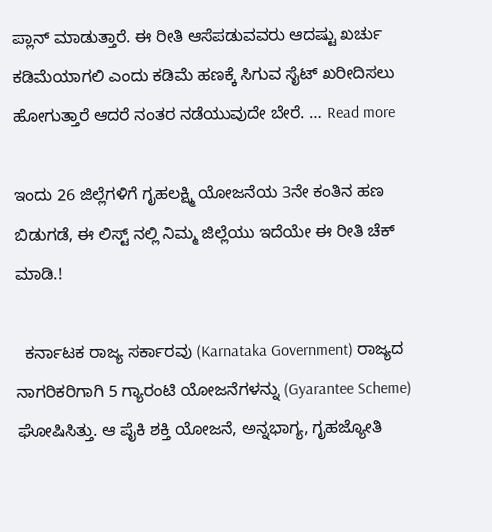ಪ್ಲಾನ್ ಮಾಡುತ್ತಾರೆ. ಈ ರೀತಿ ಆಸೆಪಡುವವರು ಆದಷ್ಟು ಖರ್ಚು ಕಡಿಮೆಯಾಗಲಿ ಎಂದು ಕಡಿಮೆ ಹಣಕ್ಕೆ ಸಿಗುವ ಸೈಟ್ ಖರೀದಿಸಲು ಹೋಗುತ್ತಾರೆ ಆದರೆ ನಂತರ ನಡೆಯುವುದೇ ಬೇರೆ. … Read more

ಇಂದು 26 ಜಿಲ್ಲೆಗಳಿಗೆ ಗೃಹಲಕ್ಷ್ಮಿ ಯೋಜನೆಯ 3ನೇ ಕಂತಿನ ಹಣ ಬಿಡುಗಡೆ, ಈ ಲಿಸ್ಟ್ ನಲ್ಲಿ ನಿಮ್ಮ ಜಿಲ್ಲೆಯು ಇದೆಯೇ ಈ ರೀತಿ ಚೆಕ್ ಮಾಡಿ.!

  ಕರ್ನಾಟಕ ರಾಜ್ಯ ಸರ್ಕಾರವು (Karnataka Government) ರಾಜ್ಯದ ನಾಗರಿಕರಿಗಾಗಿ 5 ಗ್ಯಾರಂಟಿ ಯೋಜನೆಗಳನ್ನು (Gyarantee Scheme) ಘೋಷಿಸಿತ್ತು. ಆ ಪೈಕಿ ಶಕ್ತಿ ಯೋಜನೆ, ಅನ್ನಭಾಗ್ಯ, ಗೃಹಜ್ಯೋತಿ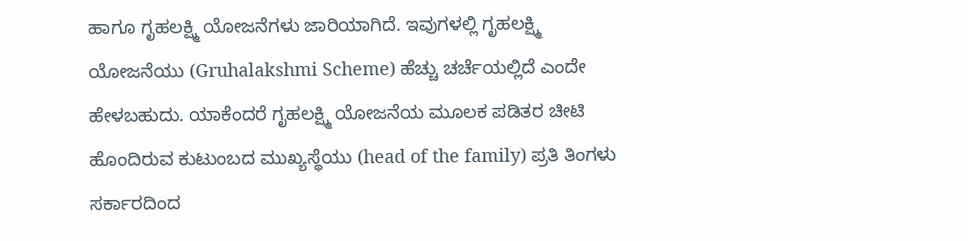ಹಾಗೂ ಗೃಹಲಕ್ಷ್ಮಿ ಯೋಜನೆಗಳು ಜಾರಿಯಾಗಿದೆ. ಇವುಗಳಲ್ಲಿ ಗೃಹಲಕ್ಷ್ಮಿ ಯೋಜನೆಯು (Gruhalakshmi Scheme) ಹೆಚ್ಚು ಚರ್ಚೆಯಲ್ಲಿದೆ ಎಂದೇ ಹೇಳಬಹುದು. ಯಾಕೆಂದರೆ ಗೃಹಲಕ್ಷ್ಮಿ ಯೋಜನೆಯ ಮೂಲಕ ಪಡಿತರ ಚೀಟಿ ಹೊಂದಿರುವ ಕುಟುಂಬದ ಮುಖ್ಯಸ್ಥೆಯು (head of the family) ಪ್ರತಿ ತಿಂಗಳು ಸರ್ಕಾರದಿಂದ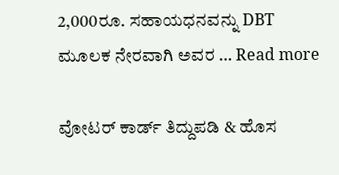2,000ರೂ. ಸಹಾಯಧನವನ್ನು DBT ಮೂಲಕ ನೇರವಾಗಿ ಅವರ … Read more

ವೋಟರ್ ಕಾರ್ಡ್ ತಿದ್ದುಪಡಿ & ಹೊಸ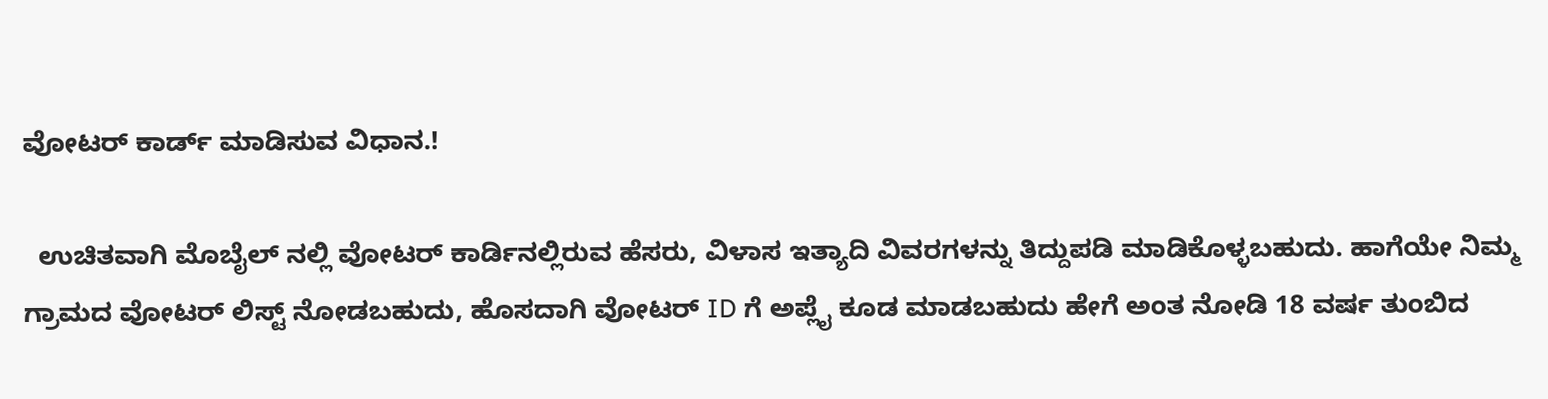ವೋಟರ್ ಕಾರ್ಡ್ ಮಾಡಿಸುವ ವಿಧಾನ.!

  ಉಚಿತವಾಗಿ ಮೊಬೈಲ್ ನಲ್ಲಿ ವೋಟರ್ ಕಾರ್ಡಿನಲ್ಲಿರುವ ಹೆಸರು, ವಿಳಾಸ ಇತ್ಯಾದಿ ವಿವರಗಳನ್ನು ತಿದ್ದುಪಡಿ ಮಾಡಿಕೊಳ್ಳಬಹುದು. ಹಾಗೆಯೇ ನಿಮ್ಮ ಗ್ರಾಮದ ವೋಟರ್ ಲಿಸ್ಟ್ ನೋಡಬಹುದು, ಹೊಸದಾಗಿ ವೋಟರ್ ID ಗೆ ಅಪ್ಲೈ ಕೂಡ ಮಾಡಬಹುದು ಹೇಗೆ ಅಂತ ನೋಡಿ 18 ವರ್ಷ ತುಂಬಿದ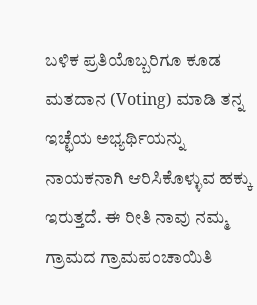ಬಳಿಕ ಪ್ರತಿಯೊಬ್ಬರಿಗೂ ಕೂಡ ಮತದಾನ (Voting) ಮಾಡಿ ತನ್ನ ಇಚ್ಛೆಯ ಅಭ್ಯರ್ಥಿಯನ್ನು ನಾಯಕನಾಗಿ ಆರಿಸಿಕೊಳ್ಳುವ ಹಕ್ಕು ಇರುತ್ತದೆ. ಈ ರೀತಿ ನಾವು ನಮ್ಮ ಗ್ರಾಮದ ಗ್ರಾಮಪಂಚಾಯಿತಿ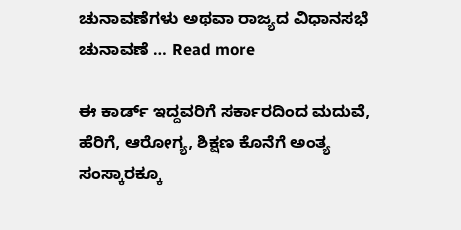ಚುನಾವಣೆಗಳು ಅಥವಾ ರಾಜ್ಯದ ವಿಧಾನಸಭೆ ಚುನಾವಣೆ … Read more

ಈ ಕಾರ್ಡ್ ಇದ್ದವರಿಗೆ ಸರ್ಕಾರದಿಂದ ಮದುವೆ, ಹೆರಿಗೆ, ಆರೋಗ್ಯ, ಶಿಕ್ಷಣ ಕೊನೆಗೆ ಅಂತ್ಯ ಸಂಸ್ಕಾರಕ್ಕೂ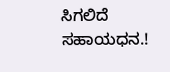ಸಿಗಲಿದೆ ಸಹಾಯಧನ.!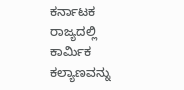ಕರ್ನಾಟಕ ರಾಜ್ಯದಲ್ಲಿ ಕಾರ್ಮಿಕ ಕಲ್ಯಾಣವನ್ನು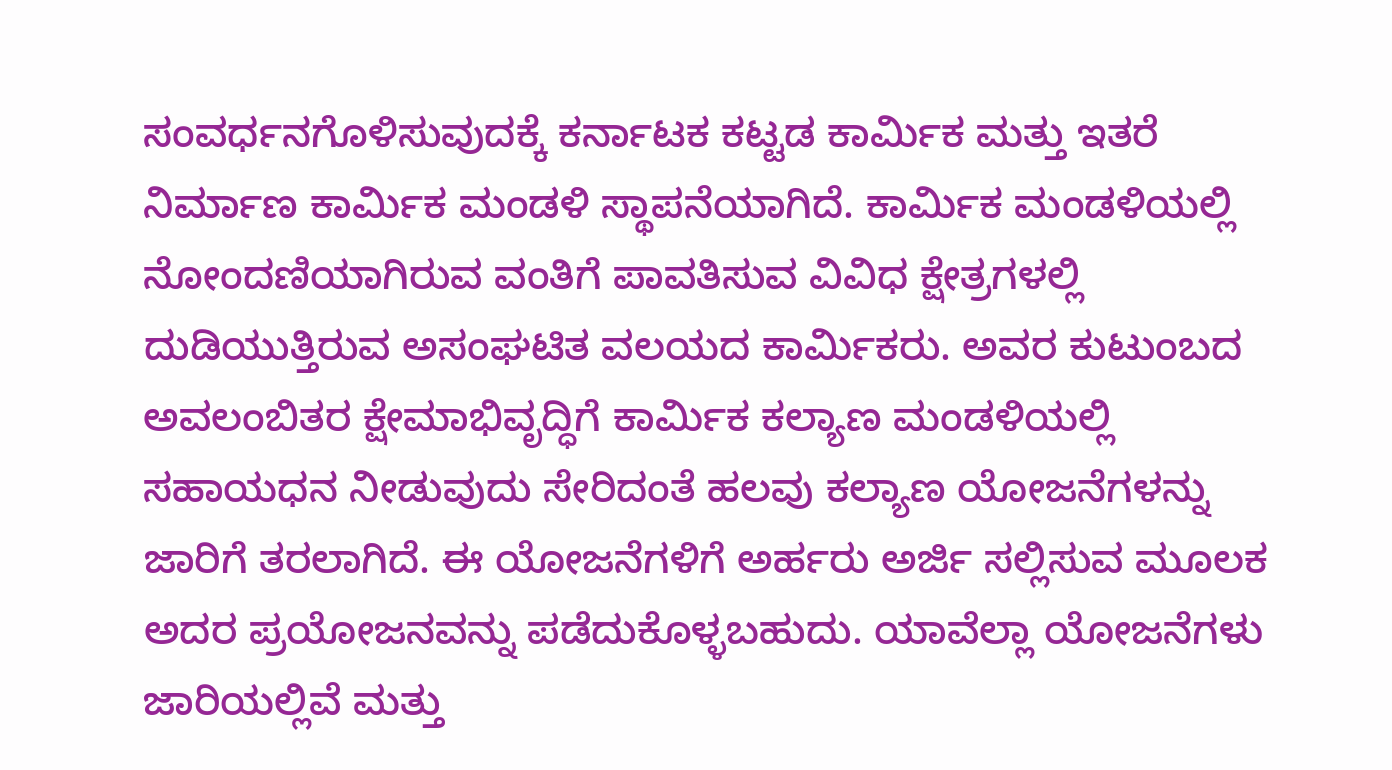ಸಂವರ್ಧನಗೊಳಿಸುವುದಕ್ಕೆ ಕರ್ನಾಟಕ ಕಟ್ಟಡ ಕಾರ್ಮಿಕ ಮತ್ತು ಇತರೆ ನಿರ್ಮಾಣ ಕಾರ್ಮಿಕ ಮಂಡಳಿ ಸ್ಥಾಪನೆಯಾಗಿದೆ. ಕಾರ್ಮಿಕ ಮಂಡಳಿಯಲ್ಲಿ ನೋಂದಣಿಯಾಗಿರುವ ವಂತಿಗೆ ಪಾವತಿಸುವ ವಿವಿಧ ಕ್ಷೇತ್ರಗಳಲ್ಲಿ ದುಡಿಯುತ್ತಿರುವ ಅಸಂಘಟಿತ ವಲಯದ ಕಾರ್ಮಿಕರು. ಅವರ ಕುಟುಂಬದ ಅವಲಂಬಿತರ ಕ್ಷೇಮಾಭಿವೃದ್ಧಿಗೆ ಕಾರ್ಮಿಕ ಕಲ್ಯಾಣ ಮಂಡಳಿಯಲ್ಲಿ ಸಹಾಯಧನ ನೀಡುವುದು ಸೇರಿದಂತೆ ಹಲವು ಕಲ್ಯಾಣ ಯೋಜನೆಗಳನ್ನು ಜಾರಿಗೆ ತರಲಾಗಿದೆ. ಈ ಯೋಜನೆಗಳಿಗೆ ಅರ್ಹರು ಅರ್ಜಿ ಸಲ್ಲಿಸುವ ಮೂಲಕ ಅದರ ಪ್ರಯೋಜನವನ್ನು ಪಡೆದುಕೊಳ್ಳಬಹುದು. ಯಾವೆಲ್ಲಾ ಯೋಜನೆಗಳು ಜಾರಿಯಲ್ಲಿವೆ ಮತ್ತು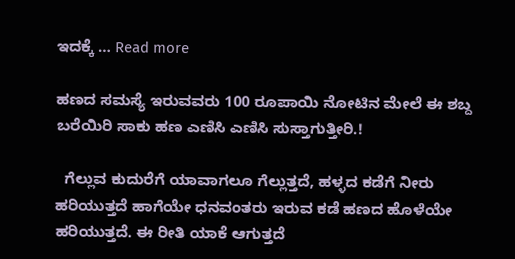ಇದಕ್ಕೆ … Read more

ಹಣದ ಸಮಸ್ಯೆ ಇರುವವರು 100 ರೂಪಾಯಿ ನೋಟಿನ ಮೇಲೆ ಈ ಶಬ್ದ ಬರೆಯಿರಿ ಸಾಕು ಹಣ ಎಣಿಸಿ ಎಣಿಸಿ ಸುಸ್ತಾಗುತ್ತೀರಿ.!

  ಗೆಲ್ಲುವ ಕುದುರೆಗೆ ಯಾವಾಗಲೂ ಗೆಲ್ಲುತ್ತದೆ, ಹಳ್ಳದ ಕಡೆಗೆ ನೀರು ಹರಿಯುತ್ತದೆ ಹಾಗೆಯೇ ಧನವಂತರು ಇರುವ ಕಡೆ ಹಣದ ಹೊಳೆಯೇ ಹರಿಯುತ್ತದೆ. ಈ ರೀತಿ ಯಾಕೆ ಆಗುತ್ತದೆ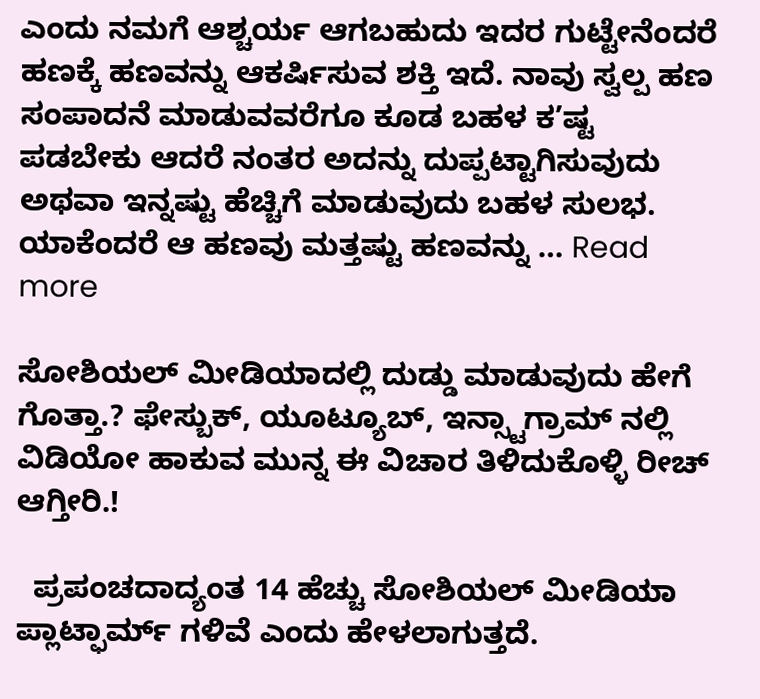ಎಂದು ನಮಗೆ ಆಶ್ಚರ್ಯ ಆಗಬಹುದು ಇದರ ಗುಟ್ಟೇನೆಂದರೆ ಹಣಕ್ಕೆ ಹಣವನ್ನು ಆಕರ್ಷಿಸುವ ಶಕ್ತಿ ಇದೆ. ನಾವು ಸ್ವಲ್ಪ ಹಣ ಸಂಪಾದನೆ ಮಾಡುವವರೆಗೂ ಕೂಡ ಬಹಳ ಕ’ಷ್ಟ ಪಡಬೇಕು ಆದರೆ ನಂತರ ಅದನ್ನು ದುಪ್ಪಟ್ಟಾಗಿಸುವುದು ಅಥವಾ ಇನ್ನಷ್ಟು ಹೆಚ್ಚಿಗೆ ಮಾಡುವುದು ಬಹಳ ಸುಲಭ. ಯಾಕೆಂದರೆ ಆ ಹಣವು ಮತ್ತಷ್ಟು ಹಣವನ್ನು … Read more

ಸೋಶಿಯಲ್ ಮೀಡಿಯಾದಲ್ಲಿ ದುಡ್ಡು ಮಾಡುವುದು ಹೇಗೆ ಗೊತ್ತಾ.? ಫೇಸ್ಬುಕ್, ಯೂಟ್ಯೂಬ್, ಇನ್ಸ್ಟಾಗ್ರಾಮ್ ನಲ್ಲಿ ವಿಡಿಯೋ ಹಾಕುವ ಮುನ್ನ ಈ ವಿಚಾರ ತಿಳಿದುಕೊಳ್ಳಿ ರೀಚ್ ಆಗ್ತೀರಿ.!

  ಪ್ರಪಂಚದಾದ್ಯಂತ 14 ಹೆಚ್ಚು ಸೋಶಿಯಲ್ ಮೀಡಿಯಾ ಪ್ಲಾಟ್ಫಾರ್ಮ್ ಗಳಿವೆ ಎಂದು ಹೇಳಲಾಗುತ್ತದೆ.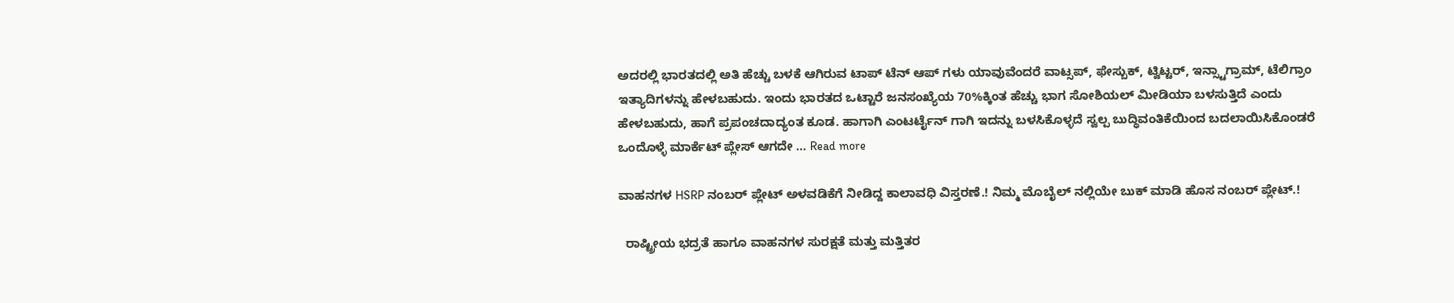ಅದರಲ್ಲಿ ಭಾರತದಲ್ಲಿ ಅತಿ ಹೆಚ್ಚು ಬಳಕೆ ಆಗಿರುವ ಟಾಪ್ ಟೆನ್ ಆಪ್ ಗಳು ಯಾವುವೆಂದರೆ ವಾಟ್ಸಪ್, ಫೇಸ್ಬುಕ್, ಟ್ವಿಟ್ಟರ್, ಇನ್ಸ್ಟಾಗ್ರಾಮ್, ಟೆಲಿಗ್ರಾಂ ಇತ್ಯಾದಿಗಳನ್ನು ಹೇಳಬಹುದು. ಇಂದು ಭಾರತದ ಒಟ್ಟಾರೆ ಜನಸಂಖ್ಯೆಯ 70%ಕ್ಕಿಂತ ಹೆಚ್ಚು ಭಾಗ ಸೋಶಿಯಲ್ ಮೀಡಿಯಾ ಬಳಸುತ್ತಿದೆ ಎಂದು ಹೇಳಬಹುದು, ಹಾಗೆ ಪ್ರಪಂಚದಾದ್ಯಂತ ಕೂಡ. ಹಾಗಾಗಿ ಎಂಟರ್ಟೈನ್ ಗಾಗಿ ಇದನ್ನು ಬಳಸಿಕೊಳ್ಳದೆ ಸ್ವಲ್ಪ ಬುದ್ಧಿವಂತಿಕೆಯಿಂದ ಬದಲಾಯಿಸಿಕೊಂಡರೆ ಒಂದೊಳ್ಳೆ ಮಾರ್ಕೆಟ್ ಪ್ಲೇಸ್ ಆಗದೇ … Read more

ವಾಹನಗಳ HSRP ನಂಬರ್ ಪ್ಲೇಟ್ ಅಳವಡಿಕೆಗೆ ನೀಡಿದ್ದ ಕಾಲಾವಧಿ ವಿಸ್ತರಣೆ.! ನಿಮ್ಮ ಮೊಬೈಲ್ ನಲ್ಲಿಯೇ ಬುಕ್ ಮಾಡಿ ಹೊಸ ನಂಬರ್ ಪ್ಲೇಟ್.!

  ರಾಷ್ಟ್ರೀಯ ಭದ್ರತೆ ಹಾಗೂ ವಾಹನಗಳ ಸುರಕ್ಷತೆ ಮತ್ತು ಮತ್ತಿತರ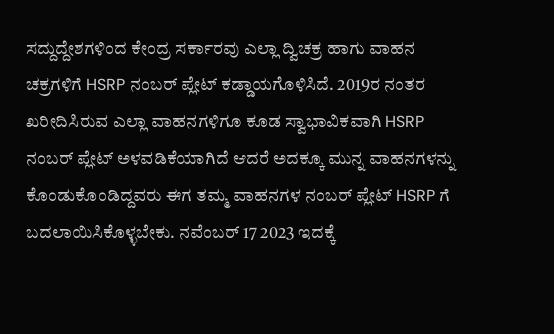ಸದ್ದುದ್ದೇಶಗಳಿಂದ ಕೇಂದ್ರ ಸರ್ಕಾರವು ಎಲ್ಲಾ ದ್ವಿಚಕ್ರ ಹಾಗು ವಾಹನ ಚಕ್ರಗಳಿಗೆ HSRP ನಂಬರ್ ಪ್ಲೇಟ್ ಕಡ್ಡಾಯಗೊಳಿಸಿದೆ. 2019ರ ನಂತರ ಖರೀದಿಸಿರುವ ಎಲ್ಲಾ ವಾಹನಗಳಿಗೂ ಕೂಡ ಸ್ವಾಭಾವಿಕವಾಗಿ HSRP ನಂಬರ್ ಪ್ಲೇಟ್ ಅಳವಡಿಕೆಯಾಗಿದೆ ಆದರೆ ಅದಕ್ಕೂ ಮುನ್ನ ವಾಹನಗಳನ್ನು ಕೊಂಡುಕೊಂಡಿದ್ದವರು ಈಗ ತಮ್ಮ ವಾಹನಗಳ ನಂಬರ್ ಪ್ಲೇಟ್ HSRP ಗೆ ಬದಲಾಯಿಸಿಕೊಳ್ಳಬೇಕು. ನವೆಂಬರ್ 17 2023 ಇದಕ್ಕೆ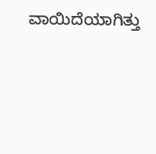ವಾಯಿದೆಯಾಗಿತ್ತು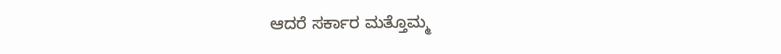ಆದರೆ ಸರ್ಕಾರ ಮತ್ತೊಮ್ಮ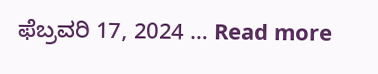ಫೆಬ್ರವರಿ 17, 2024 … Read more